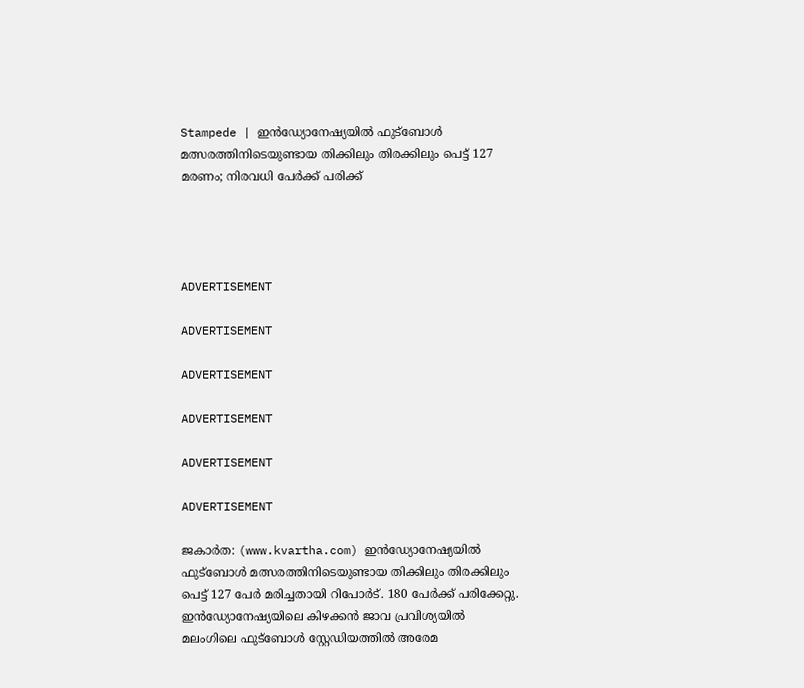Stampede | ഇന്‍ഡ്യോനേഷ്യയില്‍ ഫുട്‌ബോള്‍ മത്സരത്തിനിടെയുണ്ടായ തിക്കിലും തിരക്കിലും പെട്ട് 127 മരണം; നിരവധി പേര്‍ക്ക് പരിക്ക്




ADVERTISEMENT

ADVERTISEMENT

ADVERTISEMENT

ADVERTISEMENT

ADVERTISEMENT

ADVERTISEMENT

ജകാര്‍ത: (www.kvartha.com) ഇന്‍ഡ്യോനേഷ്യയില്‍ ഫുട്‌ബോള്‍ മത്സരത്തിനിടെയുണ്ടായ തിക്കിലും തിരക്കിലും പെട്ട് 127 പേര്‍ മരിച്ചതായി റിപോര്‍ട്. 180 പേര്‍ക്ക് പരിക്കേറ്റു. ഇന്‍ഡ്യോനേഷ്യയിലെ കിഴക്കന്‍ ജാവ പ്രവിശ്യയില്‍ മലംഗിലെ ഫുട്‌ബോള്‍ സ്റ്റേഡിയത്തില്‍ അരേമ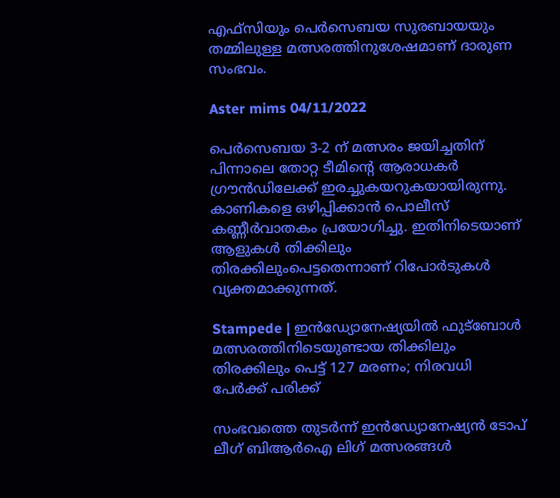എഫ്സിയും പെര്‍സെബയ സുരബായയും തമ്മിലുള്ള മത്സരത്തിനുശേഷമാണ് ദാരുണ സംഭവം.

Aster mims 04/11/2022

പെര്‍സെബയ 3-2 ന് മത്സരം ജയിച്ചതിന് പിന്നാലെ തോറ്റ ടീമിന്റെ ആരാധകര്‍ ഗ്രൗന്‍ഡിലേക്ക് ഇരച്ചുകയറുകയായിരുന്നു. കാണികളെ ഒഴിപ്പിക്കാന്‍ പൊലീസ് കണ്ണീര്‍വാതകം പ്രയോഗിച്ചു. ഇതിനിടെയാണ് ആളുകള്‍ തിക്കിലും തിരക്കിലുംപെട്ടതെന്നാണ് റിപോര്‍ടുകള്‍ വ്യക്തമാക്കുന്നത്.

Stampede | ഇന്‍ഡ്യോനേഷ്യയില്‍ ഫുട്‌ബോള്‍ മത്സരത്തിനിടെയുണ്ടായ തിക്കിലും തിരക്കിലും പെട്ട് 127 മരണം; നിരവധി പേര്‍ക്ക് പരിക്ക്

സംഭവത്തെ തുടര്‍ന്ന് ഇന്‍ഡ്യോനേഷ്യന്‍ ടോപ് ലീഗ് ബിആര്‍ഐ ലിഗ് മത്സരങ്ങള്‍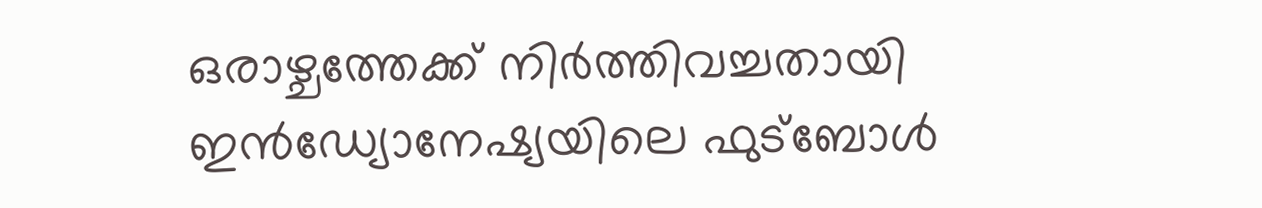ഒരാഴ്ചത്തേക്ക് നിര്‍ത്തിവച്ചതായി ഇന്‍ഡ്യോനേഷ്യയിലെ ഫുട്‌ബോള്‍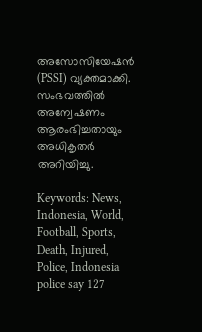അസോസിയേഷന്‍ (PSSI) വ്യക്തമാക്കി. സംഭവത്തില്‍ അന്വേഷണം ആരംഭിച്ചതായും അധികൃതര്‍ അറിയിച്ചു.

Keywords: News, Indonesia, World, Football, Sports, Death, Injured, Police, Indonesia police say 127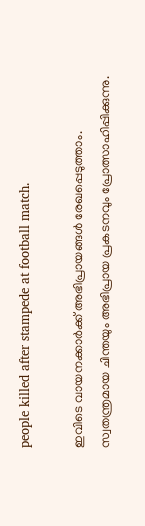people killed after stampede at football match.

ഇവിടെ വായനക്കാർക്ക് അഭിപ്രായങ്ങൾ രേഖപ്പെടുത്താം. സ്വതന്ത്രമായ ചിന്തയും അഭിപ്രായ പ്രകടനവും പ്രോത്സാഹിപ്പിക്കുന്നു.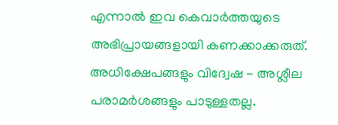എന്നാൽ ഇവ കെവാർത്തയുടെ അഭിപ്രായങ്ങളായി കണക്കാക്കരുത്. അധിക്ഷേപങ്ങളും വിദ്വേഷ - അശ്ലീല പരാമർശങ്ങളും പാടുള്ളതല്ല.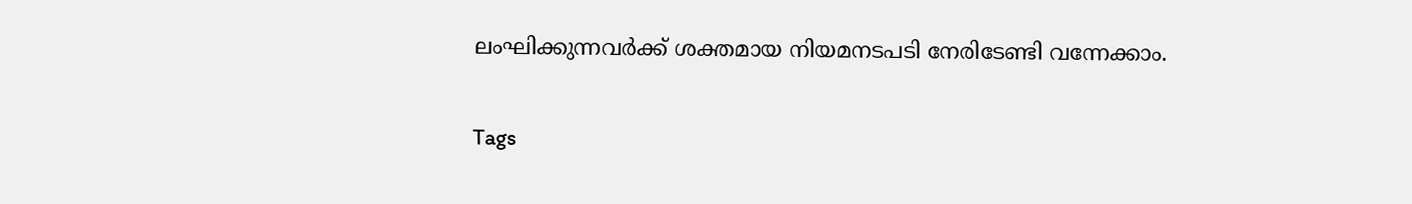ലംഘിക്കുന്നവർക്ക് ശക്തമായ നിയമനടപടി നേരിടേണ്ടി വന്നേക്കാം.

Tags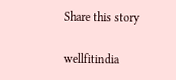Share this story

wellfitindia